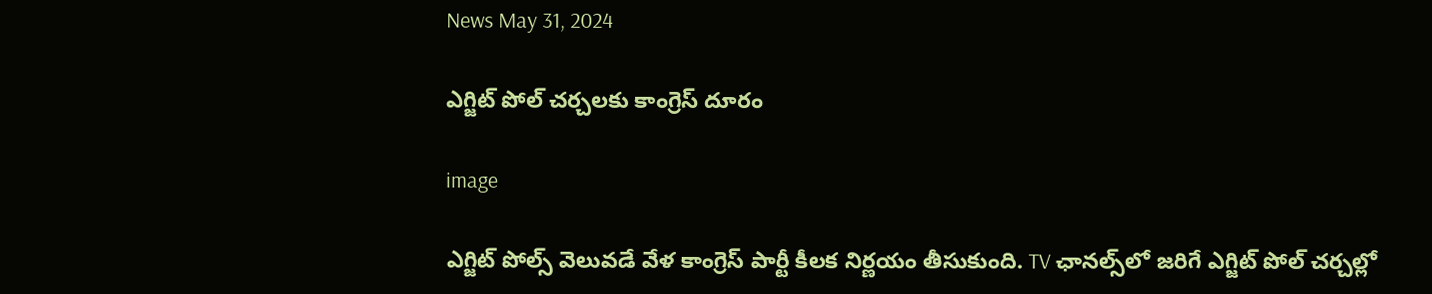News May 31, 2024

ఎగ్జిట్ పోల్ చర్చలకు కాంగ్రెస్ దూరం

image

ఎగ్జిట్ పోల్స్ వెలువడే వేళ కాంగ్రెస్ పార్టీ కీలక నిర్ణయం తీసుకుంది. TV ఛానల్స్‌లో జరిగే ఎగ్జిట్ పోల్ చర్చల్లో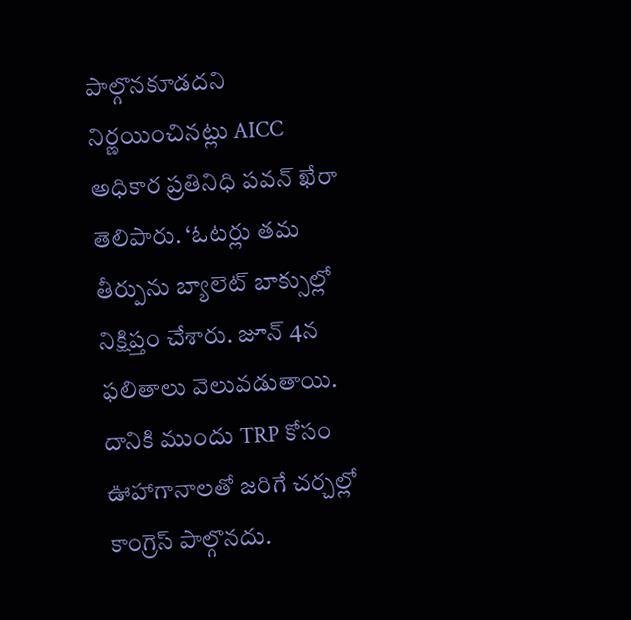పాల్గొనకూడదని నిర్ణయించినట్లు AICC అధికార ప్రతినిధి పవన్ ఖేరా తెలిపారు. ‘ఓటర్లు తమ తీర్పును బ్యాలెట్ బాక్సుల్లో నిక్షిప్తం చేశారు. జూన్ 4న ఫలితాలు వెలువడుతాయి. దానికి ముందు TRP కోసం ఊహాగానాలతో జరిగే చర్చల్లో కాంగ్రెస్ పాల్గొనదు.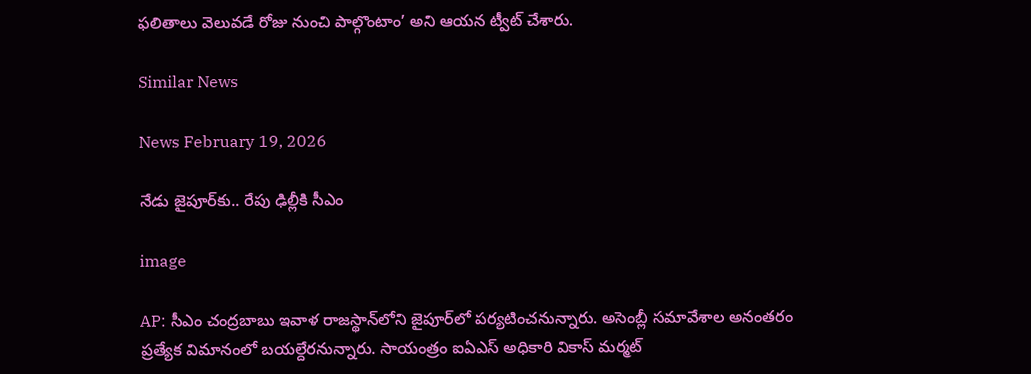ఫలితాలు వెలువడే రోజు నుంచి పాల్గొంటాం’ అని ఆయన ట్వీట్ చేశారు.

Similar News

News February 19, 2026

నేడు జైపూర్‌కు.. రేపు ఢిల్లీకి సీఎం

image

AP: సీఎం చంద్రబాబు ఇవాళ రాజస్థాన్‌లోని జైపూర్‌లో పర్యటించనున్నారు. అసెంబ్లీ సమావేశాల అనంతరం ప్రత్యేక విమానంలో బయల్దేరనున్నారు. సాయంత్రం ఐఏఎస్ అధికారి వికాస్ మర్మట్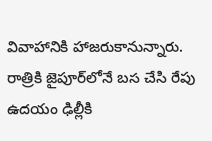వివాహానికి హాజరుకానున్నారు. రాత్రికి జైపూర్‌లోనే బస చేసి రేపు ఉదయం ఢిల్లీకి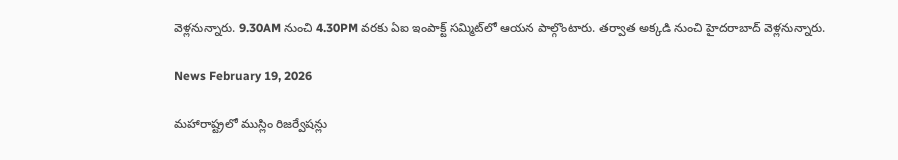వెళ్లనున్నారు. 9.30AM నుంచి 4.30PM వరకు ఏఐ ఇంపాక్ట్ సమ్మిట్‌లో ఆయన పాల్గొంటారు. తర్వాత అక్కడి నుంచి హైదరాబాద్‌ వెళ్లనున్నారు.

News February 19, 2026

మహారాష్ట్రలో ముస్లిం రిజర్వేషన్లు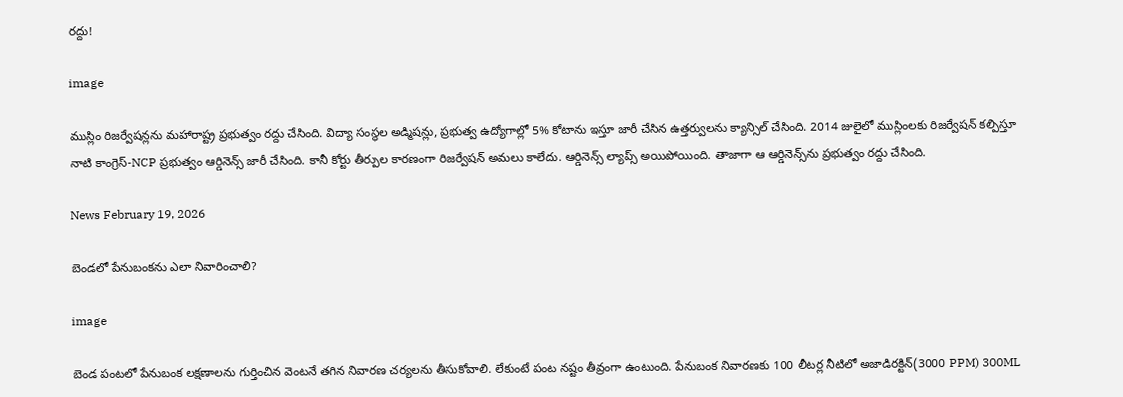రద్దు!

image

ముస్లిం రిజర్వేషన్లను మహారాష్ట్ర ప్రభుత్వం రద్దు చేసింది. విద్యా సంస్థల అడ్మిషన్లు, ప్రభుత్వ ఉద్యోగాల్లో 5% కోటాను ఇస్తూ జారీ చేసిన ఉత్తర్వులను క్యాన్సిల్ చేసింది. 2014 జులైలో ముస్లింలకు రిజర్వేషన్ కల్పిస్తూ నాటి కాంగ్రెస్-NCP ప్రభుత్వం ఆర్డినెన్స్ జారీ చేసింది. కానీ కోర్టు తీర్పుల కారణంగా రిజర్వేషన్ అమలు కాలేదు. ఆర్డినెన్స్ ల్యాప్స్ అయిపోయింది. తాజాగా ఆ ఆర్డినెన్స్‌ను ప్రభుత్వం రద్దు చేసింది.

News February 19, 2026

బెండలో పేనుబంకను ఎలా నివారించాలి?

image

బెండ పంటలో పేనుబంక లక్షణాలను గుర్తించిన వెంటనే తగిన నివారణ చర్యలను తీసుకోవాలి. లేకుంటే పంట నష్టం తీవ్రంగా ఉంటుంది. పేనుబంక నివారణకు 100 లీటర్ల నీటిలో అజాడిరక్టిన్(3000 PPM) 300ML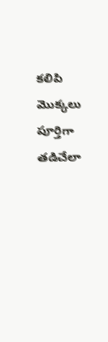కలిపి మొక్కలు పూర్తిగా తడిచేలా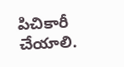పిచికారీ చేయాలి.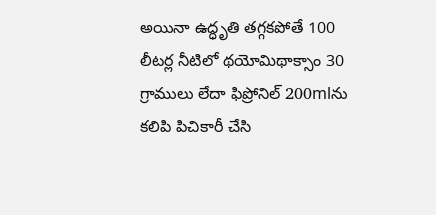అయినా ఉద్ధృతి తగ్గకపోతే 100 లీటర్ల నీటిలో థయోమిథాక్సాం 30 గ్రాములు లేదా ఫిప్రోనిల్ 200mlను కలిపి పిచికారీ చేసి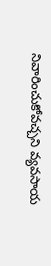నివారించుకోవచ్చని వ్యవసాయ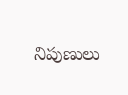నిపుణులు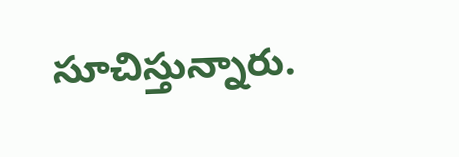సూచిస్తున్నారు.